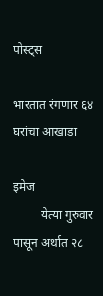पोस्ट्स

भारतात रंगणार ६४ घरांचा आखाडा

इमेज
         येत्या गुरुवार पासून अर्थात २८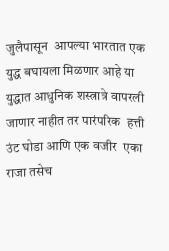जुलैपासून  आपल्या भारतात एक युद्ध बघायला मिळणार आहे या युद्धात आधुनिक शस्त्रात्रे वापरली जाणार नाहीत तर पारंपरिक  हत्ती उंट घोडा आणि एक वजीर  एका राजा तसेच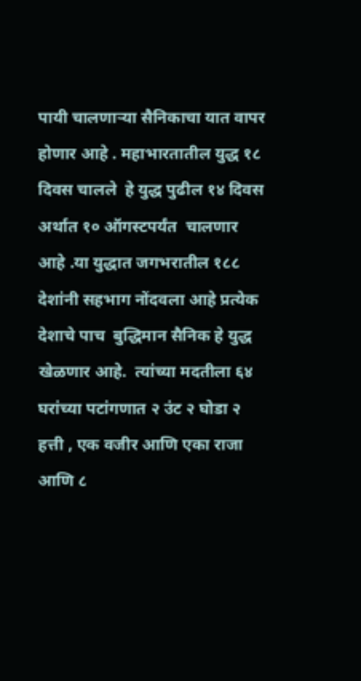पायी चालणाऱ्या सैनिकाचा यात वापर होणार आहे . महाभारतातील युद्ध १८ दिवस चालले  हे युद्ध पुढील १४ दिवस अर्थात १० ऑगस्टपर्यंत  चालणार आहे .या युद्धात जगभरातील १८८ देशांनी सहभाग नोंदवला आहे प्रत्येक देशाचे पाच  बुद्धिमान सैनिक हे युद्ध खेळणार आहे.  त्यांच्या मदतीला ६४ घरांच्या पटांगणात २ उंट २ घोडा २ हत्ती , एक वजीर आणि एका राजा आणि ८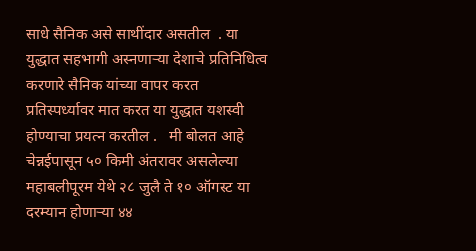साधे सैनिक असे साथींदार असतील  . या युद्धात सहभागी अस्नणाऱ्या देशाचे प्रतिनिधित्व करणारे सैनिक यांच्या वापर करत प्रतिस्पर्ध्यावर मात करत या युद्धात यशस्वी होण्याचा प्रयत्न करतील .   मी बोलत आहे चेन्नईपासून ५० किमी अंतरावर असलेल्या महाबलीपूरम येथे २८ जुलै ते १० ऑगस्ट या दरम्यान होणाऱ्या ४४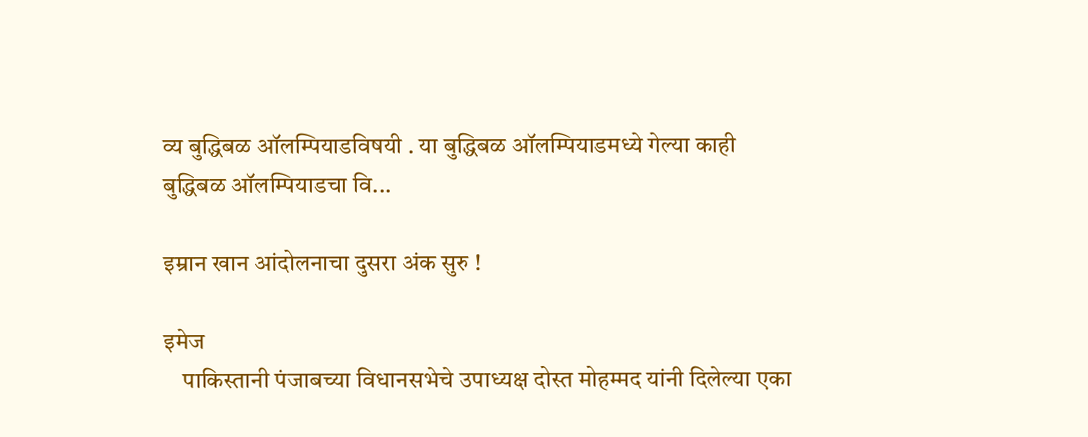व्य बुद्धिबळ ऑलम्पियाडविषयी . या बुद्धिबळ ऑलम्पियाडमध्ये गेल्या काही बुद्धिबळ ऑलम्पियाडचा वि...

इम्रान खान आंदोलनाचा दुसरा अंक सुरु !

इमेज
    पाकिस्तानी पंजाबच्या विधानसभेचे उपाध्यक्ष दोस्त मोहम्मद यांनी दिलेल्या एका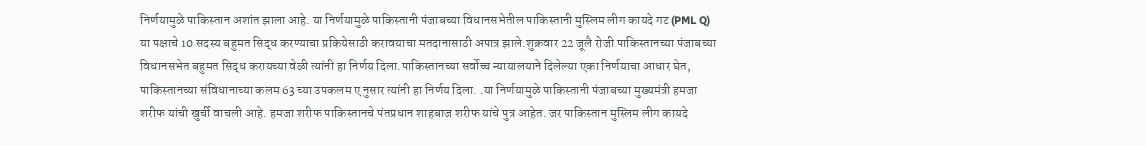निर्णयामुळे पाकिस्तान अशांत झाला आहे. या निर्णयामुळे पाकिस्तानी पंजाबच्या विधानसभेतील पाकिस्तानी मुस्लिम लीग कायदे गट (PML Q) या पक्षाचे 10 सदस्य बहुमत सिद्ध करण्याचा प्रकियेसाठी करावयाचा मतदानासाठी अपात्र झाले.शुक्रवार 22 जूलै रोजी पाकिस्तानच्या पंजाबच्या विधानसभेत बहुमत सिद्ध करायच्या वेळी त्यांनी हा निर्णय दिला.पाकिस्तानच्या सर्वोच्च न्यायालयाने दिलेल्या एका निर्णयाचा आधार घेत, पाकिस्तानच्या संविधानाच्या कलम 63 च्या उपकलम ए नुसार त्यांनी हा निर्णय दिला. .या निर्णयामुळे पाकिस्तानी पंजाबच्या मुख्यमंत्री हमजा शरीफ यांची खुर्ची वाचली आहे. हमजा शरीफ पाकिस्तानचे पंतप्रधान शाहबाज शरीफ यांचे पुत्र आहेत. जर पाकिस्तान मुस्लिम लीग कायदे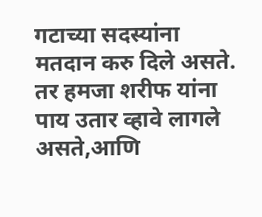गटाच्या सदस्यांना मतदान करु दिले असते. तर हमजा शरीफ यांना पाय उतार व्हावे लागले असते,आणि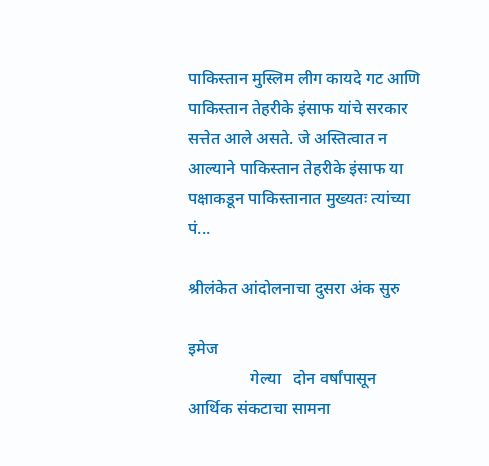पाकिस्तान मुस्लिम लीग कायदे गट आणि पाकिस्तान तेहरीके इंसाफ यांचे सरकार सत्तेत आले असते. जे अस्तित्वात न आल्याने पाकिस्तान तेहरीके इंसाफ या पक्षाकडून पाकिस्तानात मुख्यतः त्यांच्या पं...

श्रीलंकेत आंदोलनाचा दुसरा अंक सुरु

इमेज
               गेल्या   दोन वर्षांपासून   आर्थिक संकटाचा सामना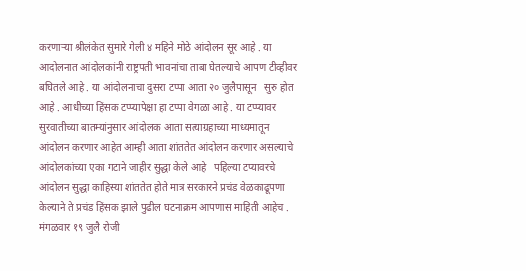करणाऱ्या श्रीलंकेत सुमारे गेली ४ महिने मोठे आंदोलन सूर आहे . या आदोलनात आंदोलकांनी राष्ट्रपती भावनांचा ताबा घेतल्याचे आपण टीव्हीवर बघितले आहे . या आंदोलनाचा दुसरा टप्पा आता २० जुलैपासून   सुरु होत आहे . आधीच्या हिंसक टप्प्यापेक्षा हा टप्पा वेगळा आहे . या टप्प्यावर सुरवातीच्या बातम्यांनुसार आंदोलक आता सत्याग्रहाच्या माध्यमातून आंदोलन करणार आहेत आम्ही आता शांततेत आंदोलन करणार असल्याचे आंदोलकांच्या एका गटाने जाहीर सुद्धा केले आहे   पहिल्या टप्यावरचे आंदोलन सुद्धा काहिस्या शांततेत होते मात्र सरकारने प्रचंड वेळकाढूपणा केल्याने ते प्रचंड हिंसक झाले पुढील घटनाक्रम आपणास माहिती आहेच . मंगळवार १९ जुलै रोजी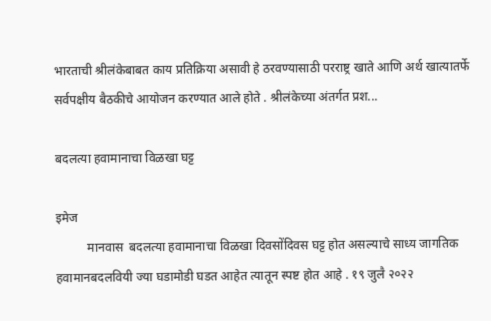भारताची श्रीलंकेबाबत काय प्रतिक्रिया असावी हे ठरवण्यासाठी परराष्ट्र खाते आणि अर्थ खात्यातर्फे सर्वपक्षीय बैठकीचे आयोजन करण्यात आले होते . श्रीलंकेच्या अंतर्गत प्रश...

बदलत्या हवामानाचा विळखा घट्ट

इमेज
          मानवास  बदलत्या हवामानाचा विळखा दिवसोंदिवस घट्ट होत असल्याचे साध्य जागतिक हवामानबदलवियी ज्या घडामोडी घडत आहेत त्यातून स्पष्ट होत आहे . १९ जुलै २०२२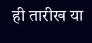ही तारीख या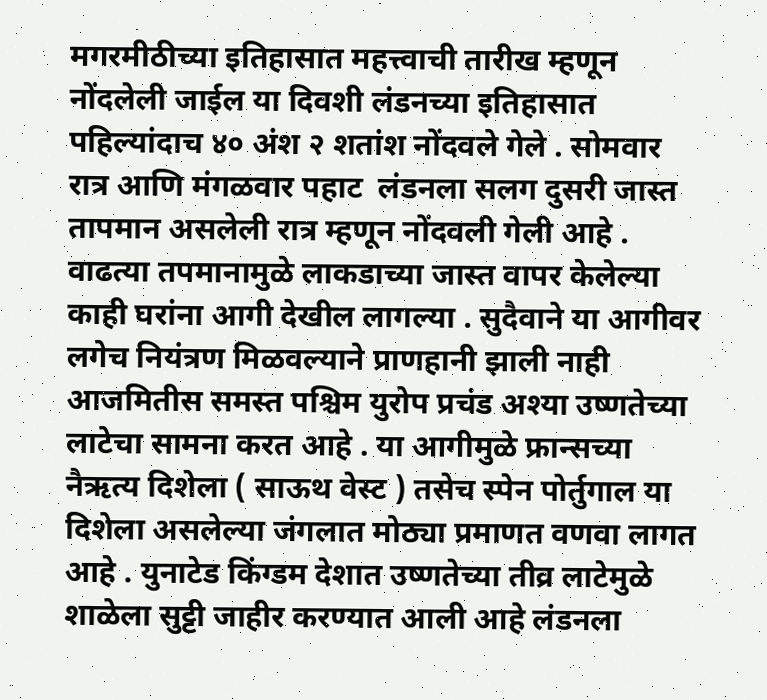मगरमीठीच्या इतिहासात महत्त्वाची तारीख म्हणून नोंदलेली जाईल या दिवशी लंडनच्या इतिहासात पहिल्यांदाच ४० अंश २ शतांश नोंदवले गेले . सोमवार रात्र आणि मंगळवार पहाट  लंडनला सलग दुसरी जास्त तापमान असलेली रात्र म्हणून नोंदवली गेली आहे . वाढत्या तपमानामुळे लाकडाच्या जास्त वापर केलेल्या काही घरांना आगी देखील लागल्या . सुदैवाने या आगीवर लगेच नियंत्रण मिळवल्याने प्राणहानी झाली नाही आजमितीस समस्त पश्चिम युरोप प्रचंड अश्या उष्णतेच्या लाटेचा सामना करत आहे . या आगीमुळे फ्रान्सच्या नैऋत्य दिशेला ( साऊथ वेस्ट ) तसेच स्पेन पोर्तुगाल या दिशेला असलेल्या जंगलात मोठ्या प्रमाणत वणवा लागत आहे . युनाटेड किंग्डम देशात उष्णतेच्या तीव्र लाटेमुळे शाळेला सुट्टी जाहीर करण्यात आली आहे लंडनला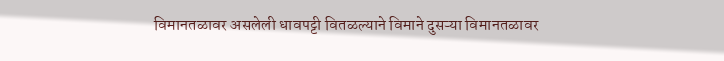विमानतळावर असलेली धावपट्टी वितळल्याने विमाने दुसऱ्या विमानतळावर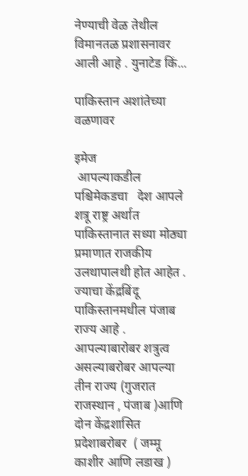नेण्याची वेळ तेथील विमानतळ प्रशासनावर आली आहे . युनाटेड किं...

पाकिस्तान अशांतेच्या वळणावर

इमेज
 आपल्याकडील पश्चिमेकडचा   देश आपले शत्रू राष्ट्र अर्थात पाकिस्तानात सध्या मोठ्या प्रमाणात राजकीय उलथापालथी होत आहेत . ज्याचा केंद्रबिंदू पाकिस्तानमधील पंजाब राज्य आहे .  आपल्याबारोबर शत्रुत्व असल्याबरोबर आपल्या तीन राज्य (गुजरात राजस्थान , पंजाब )आणि दोन केंद्रशासित प्रदेशाबरोबर  ( जम्मू काशीर आणि लडाख )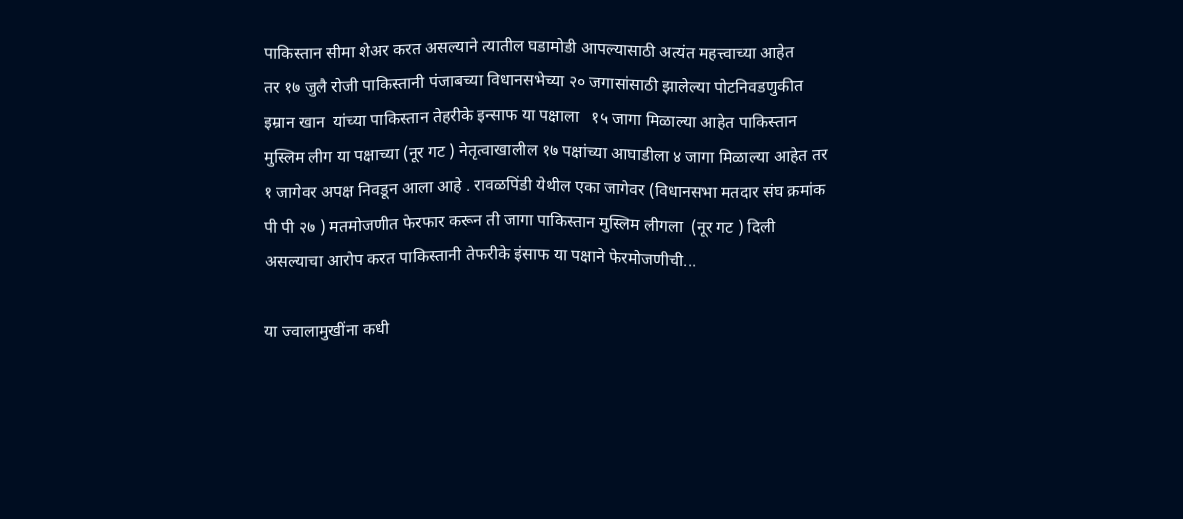पाकिस्तान सीमा शेअर करत असल्याने त्यातील घडामोडी आपल्यासाठी अत्यंत महत्त्वाच्या आहेत         तर १७ जुलै रोजी पाकिस्तानी पंजाबच्या विधानसभेच्या २० जगासांसाठी झालेल्या पोटनिवडणुकीत इम्रान खान  यांच्या पाकिस्तान तेहरीके इन्साफ या पक्षाला   १५ जागा मिळाल्या आहेत पाकिस्तान मुस्लिम लीग या पक्षाच्या (नूर गट ) नेतृत्वाखालील १७ पक्षांच्या आघाडीला ४ जागा मिळाल्या आहेत तर १ जागेवर अपक्ष निवडून आला आहे . रावळपिंडी येथील एका जागेवर (विधानसभा मतदार संघ क्रमांक पी पी २७ ) मतमोजणीत फेरफार करून ती जागा पाकिस्तान मुस्लिम लीगला  (नूर गट ) दिली असल्याचा आरोप करत पाकिस्तानी तेफरीके इंसाफ या पक्षाने फेरमोजणीची...

या ज्वालामुखींना कधी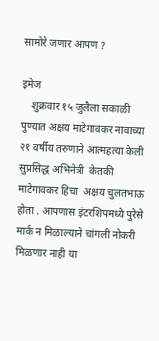सामोरे जणार आपण ?

इमेज
    शुक्रवार १५ जुलैला सकाळी पुण्यात अक्षय माटेगावकर नावाच्या २१ वर्षीय तरुणाने आत्महत्या केली सुप्रसिद्ध अभिनेत्री  केतकी माटेगावकर हिचा  अक्षय चुलतभाऊ होता . आपणास इंटरशिपमध्ये पुरेसे मार्क न मिळाल्याने चांगली नोकरी मिळणार नाही या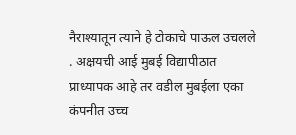नैराश्यातून त्याने हे टोकाचे पाऊल उचलले . अक्षयची आई मुबई विद्यापीठात प्राध्यापक आहे तर वडील मुबईला एका कंपनीत उच्च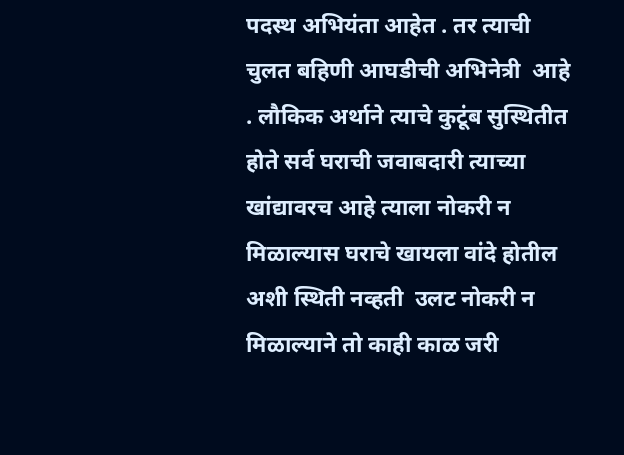पदस्थ अभियंता आहेत . तर त्याची चुलत बहिणी आघडीची अभिनेत्री  आहे . लौकिक अर्थाने त्याचे कुटूंब सुस्थितीत होते सर्व घराची जवाबदारी त्याच्या खांद्यावरच आहे त्याला नोकरी न मिळाल्यास घराचे खायला वांदे होतील अशी स्थिती नव्हती  उलट नोकरी न मिळाल्याने तो काही काळ जरी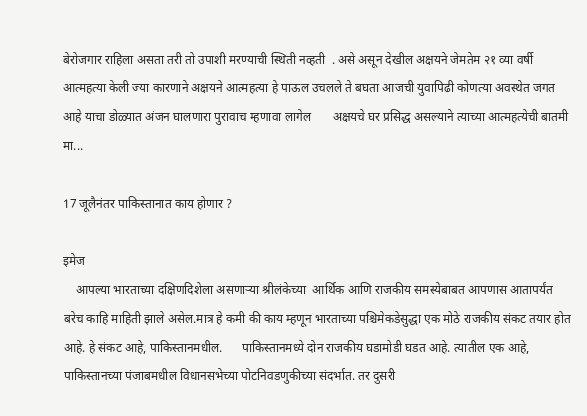बेरोजगार राहिला असता तरी तो उपाशी मरण्याची स्थिती नव्हती  . असे असून देखील अक्षयने जेमतेम २१ व्या वर्षी आत्महत्या केली ज्या कारणाने अक्षयने आत्महत्या हे पाऊल उचलले ते बघता आजची युवापिढी कोणत्या अवस्थेत जगत आहे याचा डोळ्यात अंजन घालणारा पुरावाच म्हणावा लागेल       अक्षयचे घर प्रसिद्ध असल्याने त्याच्या आत्महत्येची बातमी मा...

17 जूलैनंतर पाकिस्तानात काय होणार ?

इमेज
    आपल्या भारताच्या दक्षिणदिशेला असणाऱ्या श्रीलंकेच्या  आर्थिक आणि राजकीय समस्येबाबत आपणास आतापर्यंत बरेच काहि माहिती झाले असेल.मात्र हे कमी की काय म्हणून भारताच्या पश्चिमेकडेसुद्धा एक मोठे राजकीय संकट तयार होत आहे. हे संकट आहे, पाकिस्तानमधील.      पाकिस्तानमध्ये दोन राजकीय घडामोडी घडत आहे. त्यातील एक आहे, पाकिस्तानच्या पंजाबमधील विधानसभेच्या पोटनिवडणुकीच्या संदर्भात. तर दुसरी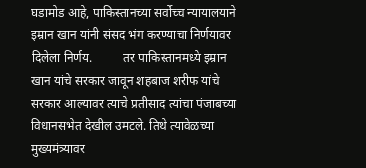घडामोड आहे, पाकिस्तानच्या सर्वोच्च न्यायालयाने इम्रान खान यांनी संसद भंग करण्याचा निर्णयावर दिलेला निर्णय.          तर पाकिस्तानमध्ये इम्रान खान यांचे सरकार जावून शहबाज शरीफ यांचे सरकार आल्यावर त्याचे प्रतीसाद त्यांचा पंजाबच्या विधानसभेत देखील उमटले. तिथे त्यावेळच्या मुख्यमंत्र्यावर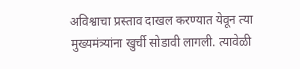अविश्वाचा प्रस्ताव दाखल करण्यात येवून त्या मुख्यमंत्र्यांना खुर्ची सोडावी लागली. त्यावेळी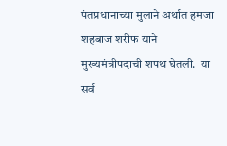पंतप्रधानाच्या मुलाने अर्थात हमजा शहबाज शरीफ याने मुख्यमंत्रीपदाची शपथ घेतली.  या सर्व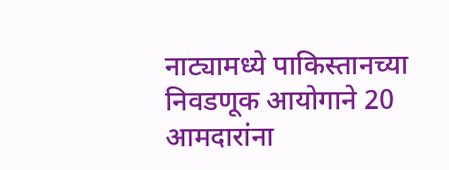नाट्यामध्ये पाकिस्तानच्या निवडणूक आयोगाने 20 आमदारांना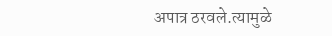अपात्र ठरवले.त्यामुळे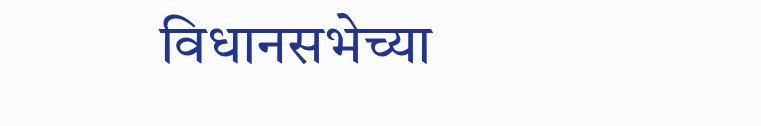विधानसभेच्या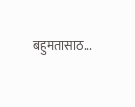बहुमतासाठ...